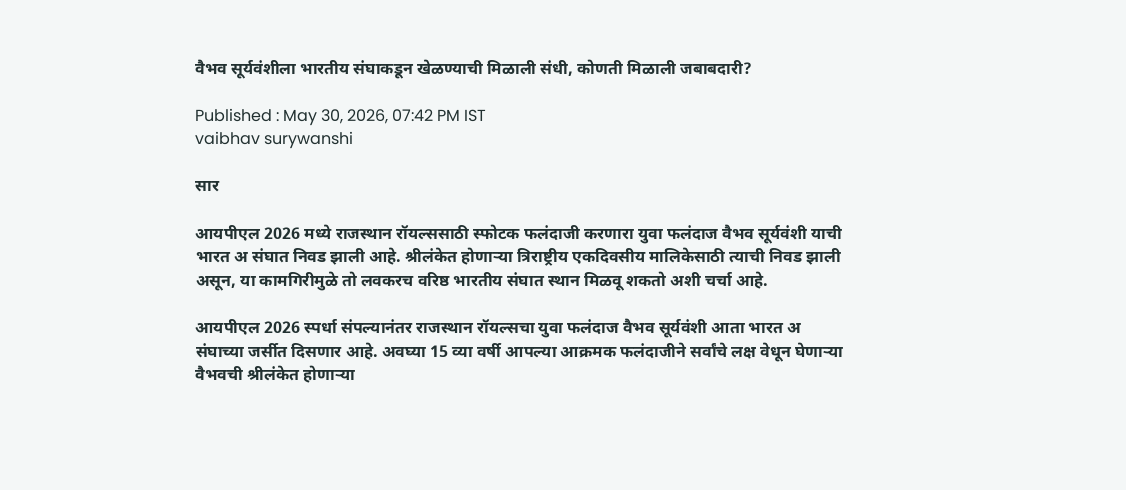वैभव सूर्यवंशीला भारतीय संघाकडून खेळण्याची मिळाली संधी, कोणती मिळाली जबाबदारी?

Published : May 30, 2026, 07:42 PM IST
vaibhav surywanshi

सार

आयपीएल 2026 मध्ये राजस्थान रॉयल्ससाठी स्फोटक फलंदाजी करणारा युवा फलंदाज वैभव सूर्यवंशी याची भारत अ संघात निवड झाली आहे. श्रीलंकेत होणाऱ्या त्रिराष्ट्रीय एकदिवसीय मालिकेसाठी त्याची निवड झाली असून, या कामगिरीमुळे तो लवकरच वरिष्ठ भारतीय संघात स्थान मिळवू शकतो अशी चर्चा आहे.

आयपीएल 2026 स्पर्धा संपल्यानंतर राजस्थान रॉयल्सचा युवा फलंदाज वैभव सूर्यवंशी आता भारत अ संघाच्या जर्सीत दिसणार आहे. अवघ्या 15 व्या वर्षी आपल्या आक्रमक फलंदाजीने सर्वांचे लक्ष वेधून घेणाऱ्या वैभवची श्रीलंकेत होणाऱ्या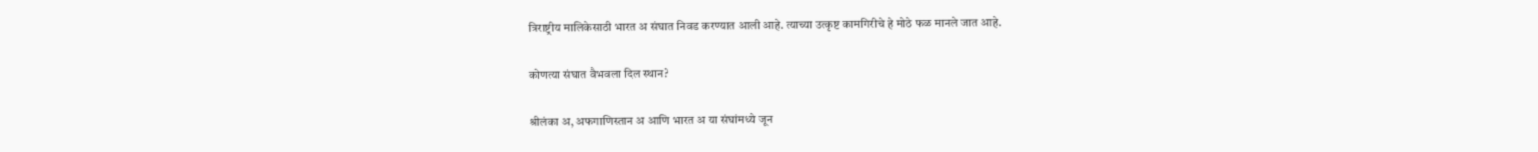त्रिराष्ट्रीय मालिकेसाठी भारत अ संघात निवड करण्यात आली आहे. त्याच्या उत्कृष्ट कामगिरीचे हे मोठे फळ मानले जात आहे.

कोणत्या संघात वैभवला दिल स्थान?

श्रीलंका अ, अफगाणिस्तान अ आणि भारत अ या संघांमध्ये जून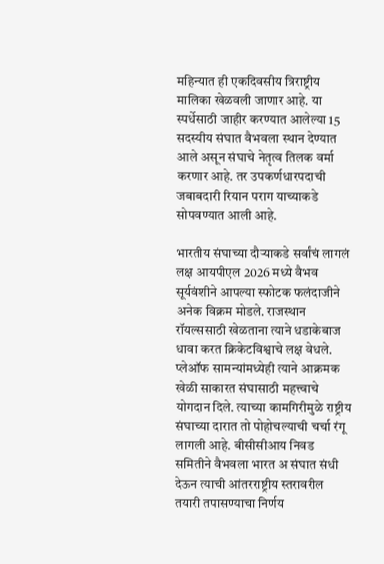महिन्यात ही एकदिवसीय त्रिराष्ट्रीय मालिका खेळवली जाणार आहे. या स्पर्धेसाठी जाहीर करण्यात आलेल्या 15 सदस्यीय संघात वैभवला स्थान देण्यात आले असून संघाचे नेतृत्व तिलक वर्मा करणार आहे. तर उपकर्णधारपदाची जबाबदारी रियान पराग याच्याकडे सोपवण्यात आली आहे.

भारतीय संघाच्या दौऱ्याकडे सर्वांचं लागलं लक्ष आयपीएल 2026 मध्ये वैभव सूर्यवंशीने आपल्या स्फोटक फलंदाजीने अनेक विक्रम मोडले. राजस्थान रॉयल्ससाठी खेळताना त्याने धडाकेबाज धावा करत क्रिकेटविश्वाचे लक्ष वेधले. प्लेऑफ सामन्यांमध्येही त्याने आक्रमक खेळी साकारत संघासाठी महत्त्वाचे योगदान दिले. त्याच्या कामगिरीमुळे राष्ट्रीय संघाच्या दारात तो पोहोचल्याची चर्चा रंगू लागली आहे. बीसीसीआय निवड समितीने वैभवला भारत अ संघात संधी देऊन त्याची आंतरराष्ट्रीय स्तरावरील तयारी तपासण्याचा निर्णय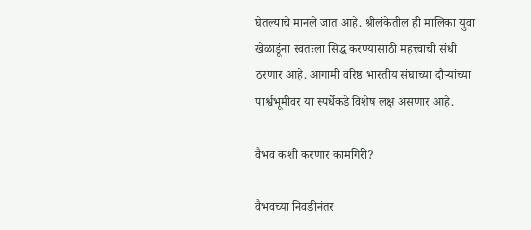घेतल्याचे मानले जात आहे. श्रीलंकेतील ही मालिका युवा खेळाडूंना स्वतःला सिद्ध करण्यासाठी महत्त्वाची संधी ठरणार आहे. आगामी वरिष्ठ भारतीय संघाच्या दौऱ्यांच्या पार्श्वभूमीवर या स्पर्धेकडे विशेष लक्ष असणार आहे.

वैभव कशी करणार कामगिरी?

वैभवच्या निवडीनंतर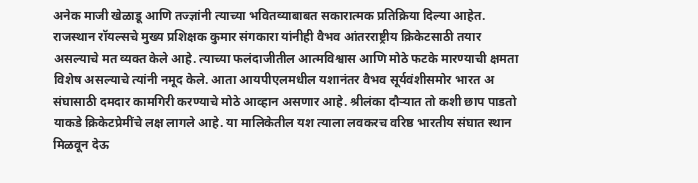अनेक माजी खेळाडू आणि तज्ज्ञांनी त्याच्या भवितव्याबाबत सकारात्मक प्रतिक्रिया दिल्या आहेत. राजस्थान रॉयल्सचे मुख्य प्रशिक्षक कुमार संगकारा यांनीही वैभव आंतरराष्ट्रीय क्रिकेटसाठी तयार असल्याचे मत व्यक्त केले आहे. त्याच्या फलंदाजीतील आत्मविश्वास आणि मोठे फटके मारण्याची क्षमता विशेष असल्याचे त्यांनी नमूद केले. आता आयपीएलमधील यशानंतर वैभव सूर्यवंशीसमोर भारत अ संघासाठी दमदार कामगिरी करण्याचे मोठे आव्हान असणार आहे. श्रीलंका दौऱ्यात तो कशी छाप पाडतो याकडे क्रिकेटप्रेमींचे लक्ष लागले आहे. या मालिकेतील यश त्याला लवकरच वरिष्ठ भारतीय संघात स्थान मिळवून देऊ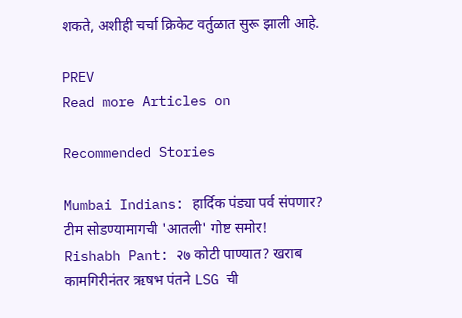शकते, अशीही चर्चा क्रिकेट वर्तुळात सुरू झाली आहे.

PREV
Read more Articles on

Recommended Stories

Mumbai Indians: हार्दिक पंड्या पर्व संपणार? टीम सोडण्यामागची 'आतली' गोष्ट समोर!
Rishabh Pant: २७ कोटी पाण्यात? खराब कामगिरीनंतर ऋषभ पंतने LSG ची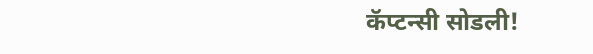कॅप्टन्सी सोडली!